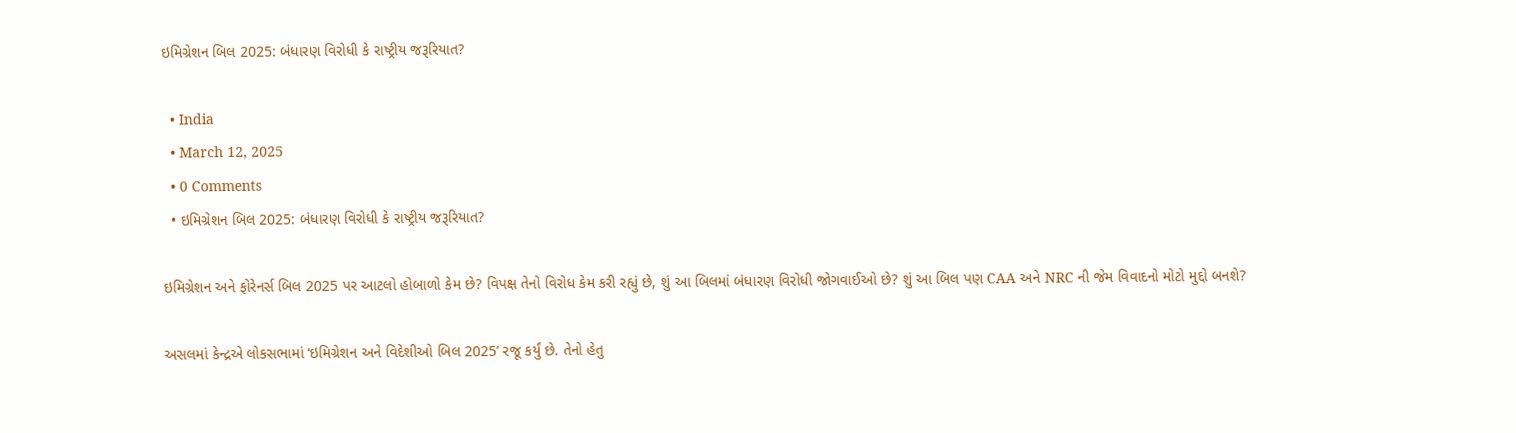ઇમિગ્રેશન બિલ 2025: બંધારણ વિરોધી કે રાષ્ટ્રીય જરૂરિયાત?

  • India
  • March 12, 2025
  • 0 Comments
  • ઇમિગ્રેશન બિલ 2025: બંધારણ વિરોધી કે રાષ્ટ્રીય જરૂરિયાત?

ઇમિગ્રેશન અને ફોરેનર્સ બિલ 2025 પર આટલો હોબાળો કેમ છે? વિપક્ષ તેનો વિરોધ કેમ કરી રહ્યું છે, શું આ બિલમાં બંધારણ વિરોધી જોગવાઈઓ છે? શું આ બિલ પણ CAA અને NRC ની જેમ વિવાદનો મોટો મુદ્દો બનશે?

અસલમાં કેન્દ્રએ લોકસભામાં ‘ઇમિગ્રેશન અને વિદેશીઓ બિલ 2025’ રજૂ કર્યું છે. તેનો હેતુ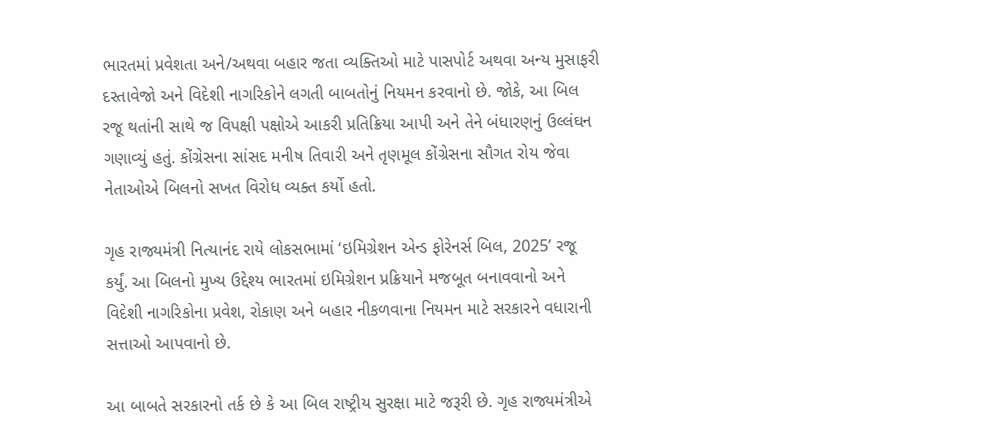ભારતમાં પ્રવેશતા અને/અથવા બહાર જતા વ્યક્તિઓ માટે પાસપોર્ટ અથવા અન્ય મુસાફરી દસ્તાવેજો અને વિદેશી નાગરિકોને લગતી બાબતોનું નિયમન કરવાનો છે. જોકે, આ બિલ રજૂ થતાંની સાથે જ વિપક્ષી પક્ષોએ આકરી પ્રતિક્રિયા આપી અને તેને બંધારણનું ઉલ્લંઘન ગણાવ્યું હતું. કોંગ્રેસના સાંસદ મનીષ તિવારી અને તૃણમૂલ કોંગ્રેસના સૌગત રોય જેવા નેતાઓએ બિલનો સખત વિરોધ વ્યક્ત કર્યો હતો.

ગૃહ રાજ્યમંત્રી નિત્યાનંદ રાયે લોકસભામાં ‘ઇમિગ્રેશન એન્ડ ફોરેનર્સ બિલ, 2025’ રજૂ કર્યું. આ બિલનો મુખ્ય ઉદ્દેશ્ય ભારતમાં ઇમિગ્રેશન પ્રક્રિયાને મજબૂત બનાવવાનો અને વિદેશી નાગરિકોના પ્રવેશ, રોકાણ અને બહાર નીકળવાના નિયમન માટે સરકારને વધારાની સત્તાઓ આપવાનો છે.

આ બાબતે સરકારનો તર્ક છે કે આ બિલ રાષ્ટ્રીય સુરક્ષા માટે જરૂરી છે. ગૃહ રાજ્યમંત્રીએ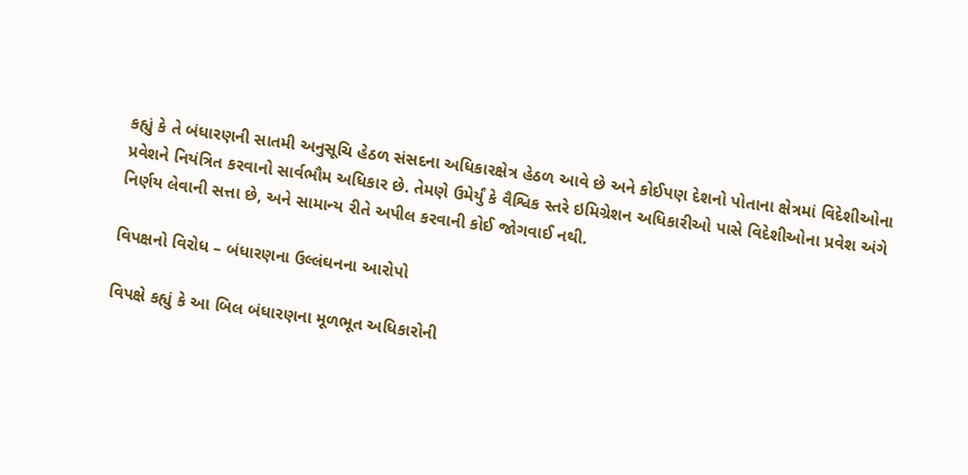કહ્યું કે તે બંધારણની સાતમી અનુસૂચિ હેઠળ સંસદના અધિકારક્ષેત્ર હેઠળ આવે છે અને કોઈપણ દેશનો પોતાના ક્ષેત્રમાં વિદેશીઓના પ્રવેશને નિયંત્રિત કરવાનો સાર્વભૌમ અધિકાર છે. તેમણે ઉમેર્યું કે વૈશ્વિક સ્તરે ઇમિગ્રેશન અધિકારીઓ પાસે વિદેશીઓના પ્રવેશ અંગે નિર્ણય લેવાની સત્તા છે, અને સામાન્ય રીતે અપીલ કરવાની કોઈ જોગવાઈ નથી.

વિપક્ષનો વિરોધ – બંધારણના ઉલ્લંઘનના આરોપો

વિપક્ષે કહ્યું કે આ બિલ બંધારણના મૂળભૂત અધિકારોની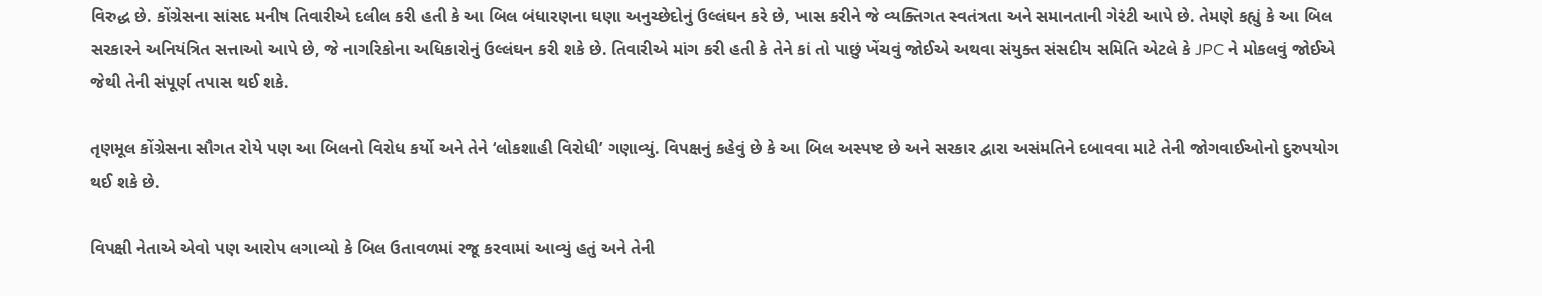વિરુદ્ધ છે. કોંગ્રેસના સાંસદ મનીષ તિવારીએ દલીલ કરી હતી કે આ બિલ બંધારણના ઘણા અનુચ્છેદોનું ઉલ્લંઘન કરે છે, ખાસ કરીને જે વ્યક્તિગત સ્વતંત્રતા અને સમાનતાની ગેરંટી આપે છે. તેમણે કહ્યું કે આ બિલ સરકારને અનિયંત્રિત સત્તાઓ આપે છે, જે નાગરિકોના અધિકારોનું ઉલ્લંઘન કરી શકે છે. તિવારીએ માંગ કરી હતી કે તેને કાં તો પાછું ખેંચવું જોઈએ અથવા સંયુક્ત સંસદીય સમિતિ એટલે કે JPC ને મોકલવું જોઈએ જેથી તેની સંપૂર્ણ તપાસ થઈ શકે.

તૃણમૂલ કોંગ્રેસના સૌગત રોયે પણ આ બિલનો વિરોધ કર્યો અને તેને ‘લોકશાહી વિરોધી’ ગણાવ્યું. વિપક્ષનું કહેવું છે કે આ બિલ અસ્પષ્ટ છે અને સરકાર દ્વારા અસંમતિને દબાવવા માટે તેની જોગવાઈઓનો દુરુપયોગ થઈ શકે છે.

વિપક્ષી નેતાએ એવો પણ આરોપ લગાવ્યો કે બિલ ઉતાવળમાં રજૂ કરવામાં આવ્યું હતું અને તેની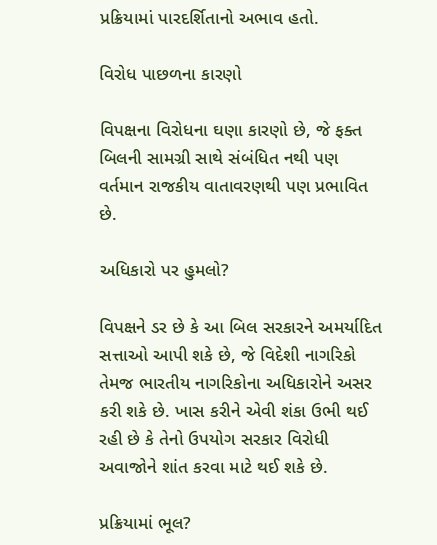પ્રક્રિયામાં પારદર્શિતાનો અભાવ હતો.

વિરોધ પાછળના કારણો

વિપક્ષના વિરોધના ઘણા કારણો છે, જે ફક્ત બિલની સામગ્રી સાથે સંબંધિત નથી પણ વર્તમાન રાજકીય વાતાવરણથી પણ પ્રભાવિત છે.

અધિકારો પર હુમલો?

વિપક્ષને ડર છે કે આ બિલ સરકારને અમર્યાદિત સત્તાઓ આપી શકે છે, જે વિદેશી નાગરિકો તેમજ ભારતીય નાગરિકોના અધિકારોને અસર કરી શકે છે. ખાસ કરીને એવી શંકા ઉભી થઈ રહી છે કે તેનો ઉપયોગ સરકાર વિરોધી અવાજોને શાંત કરવા માટે થઈ શકે છે.

પ્રક્રિયામાં ભૂલ?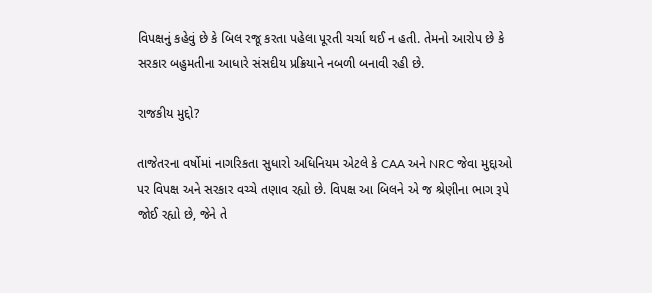વિપક્ષનું કહેવું છે કે બિલ રજૂ કરતા પહેલા પૂરતી ચર્ચા થઈ ન હતી. તેમનો આરોપ છે કે સરકાર બહુમતીના આધારે સંસદીય પ્રક્રિયાને નબળી બનાવી રહી છે.

રાજકીય મુદ્દો?

તાજેતરના વર્ષોમાં નાગરિકતા સુધારો અધિનિયમ એટલે કે CAA અને NRC જેવા મુદ્દાઓ પર વિપક્ષ અને સરકાર વચ્ચે તણાવ રહ્યો છે. વિપક્ષ આ બિલને એ જ શ્રેણીના ભાગ રૂપે જોઈ રહ્યો છે, જેને તે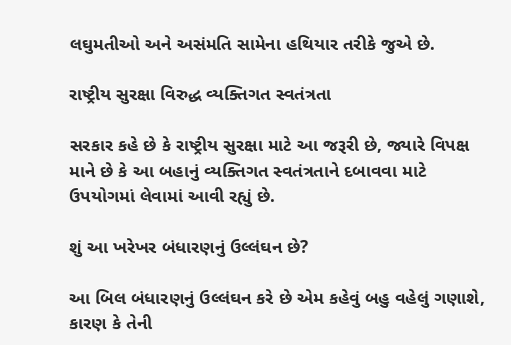લઘુમતીઓ અને અસંમતિ સામેના હથિયાર તરીકે જુએ છે.

રાષ્ટ્રીય સુરક્ષા વિરુદ્ધ વ્યક્તિગત સ્વતંત્રતા

સરકાર કહે છે કે રાષ્ટ્રીય સુરક્ષા માટે આ જરૂરી છે, જ્યારે વિપક્ષ માને છે કે આ બહાનું વ્યક્તિગત સ્વતંત્રતાને દબાવવા માટે ઉપયોગમાં લેવામાં આવી રહ્યું છે.

શું આ ખરેખર બંધારણનું ઉલ્લંઘન છે?

આ બિલ બંધારણનું ઉલ્લંઘન કરે છે એમ કહેવું બહુ વહેલું ગણાશે, કારણ કે તેની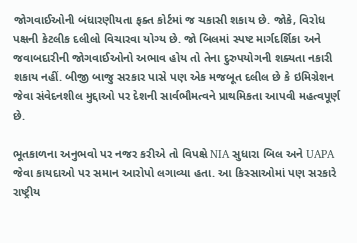જોગવાઈઓની બંધારણીયતા ફક્ત કોર્ટમાં જ ચકાસી શકાય છે. જોકે, વિરોધ પક્ષની કેટલીક દલીલો વિચારવા યોગ્ય છે. જો બિલમાં સ્પષ્ટ માર્ગદર્શિકા અને જવાબદારીની જોગવાઈઓનો અભાવ હોય તો તેના દુરુપયોગની શક્યતા નકારી શકાય નહીં. બીજી બાજુ સરકાર પાસે પણ એક મજબૂત દલીલ છે કે ઇમિગ્રેશન જેવા સંવેદનશીલ મુદ્દાઓ પર દેશની સાર્વભૌમત્વને પ્રાથમિકતા આપવી મહત્વપૂર્ણ છે.

ભૂતકાળના અનુભવો પર નજર કરીએ તો વિપક્ષે NIA સુધારા બિલ અને UAPA જેવા કાયદાઓ પર સમાન આરોપો લગાવ્યા હતા. આ કિસ્સાઓમાં પણ સરકારે રાષ્ટ્રીય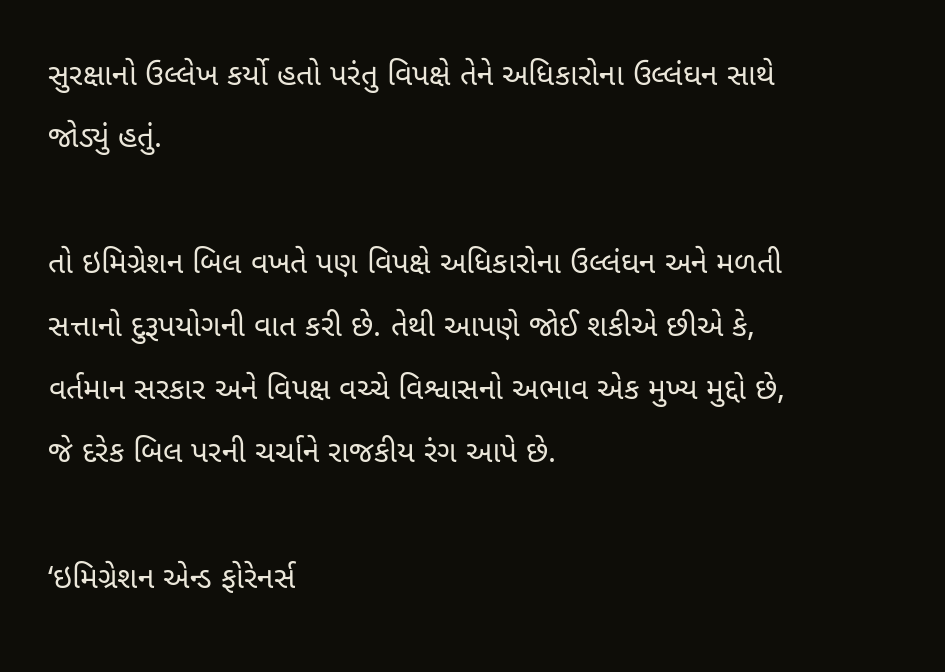સુરક્ષાનો ઉલ્લેખ કર્યો હતો પરંતુ વિપક્ષે તેને અધિકારોના ઉલ્લંઘન સાથે જોડ્યું હતું.

તો ઇમિગ્રેશન બિલ વખતે પણ વિપક્ષે અધિકારોના ઉલ્લંઘન અને મળતી સત્તાનો દુરૂપયોગની વાત કરી છે. તેથી આપણે જોઈ શકીએ છીએ કે, વર્તમાન સરકાર અને વિપક્ષ વચ્ચે વિશ્વાસનો અભાવ એક મુખ્ય મુદ્દો છે, જે દરેક બિલ પરની ચર્ચાને રાજકીય રંગ આપે છે.

‘ઇમિગ્રેશન એન્ડ ફોરેનર્સ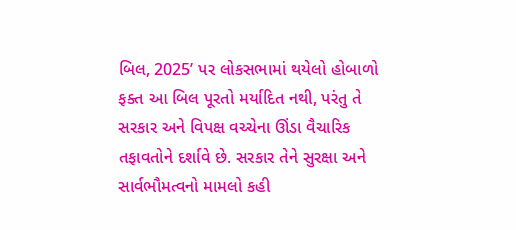બિલ, 2025’ પર લોકસભામાં થયેલો હોબાળો ફક્ત આ બિલ પૂરતો મર્યાદિત નથી, પરંતુ તે સરકાર અને વિપક્ષ વચ્ચેના ઊંડા વૈચારિક તફાવતોને દર્શાવે છે. સરકાર તેને સુરક્ષા અને સાર્વભૌમત્વનો મામલો કહી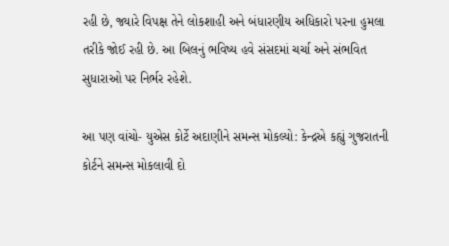રહી છે, જ્યારે વિપક્ષ તેને લોકશાહી અને બંધારણીય અધિકારો પરના હુમલા તરીકે જોઈ રહી છે. આ બિલનું ભવિષ્ય હવે સંસદમાં ચર્ચા અને સંભવિત સુધારાઓ પર નિર્ભર રહેશે.

આ પણ વાંચો- યુએસ કોર્ટે અદાણીને સમન્સ મોકલ્યો: કેન્દ્રએ કહ્યું ગુજરાતની કોર્ટને સમન્સ મોકલાવી દો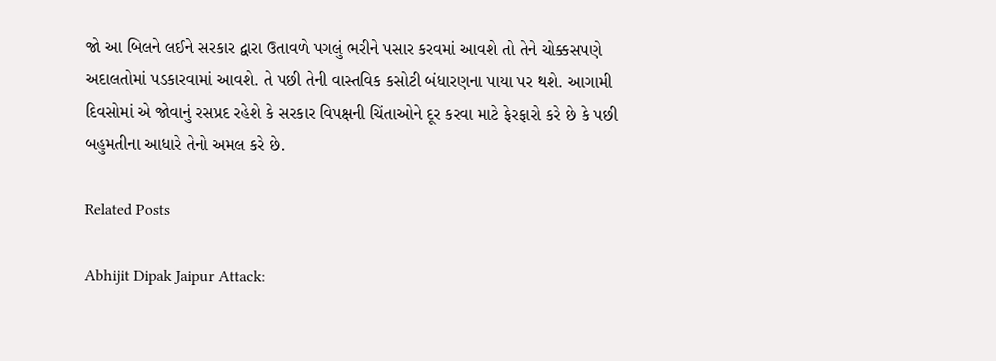જો આ બિલને લઈને સરકાર દ્વારા ઉતાવળે પગલું ભરીને પસાર કરવમાં આવશે તો તેને ચોક્કસપણે અદાલતોમાં પડકારવામાં આવશે. તે પછી તેની વાસ્તવિક કસોટી બંધારણના પાયા પર થશે. આગામી દિવસોમાં એ જોવાનું રસપ્રદ રહેશે કે સરકાર વિપક્ષની ચિંતાઓને દૂર કરવા માટે ફેરફારો કરે છે કે પછી બહુમતીના આધારે તેનો અમલ કરે છે.

Related Posts

Abhijit Dipak Jaipur Attack: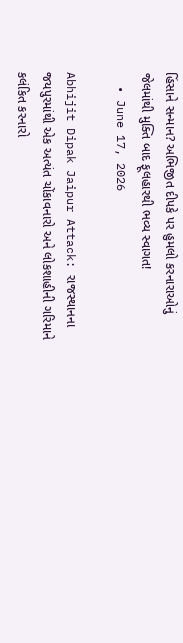હિંસાને સન્માન? અભિજીત દીપકે પર હુમલો કરનારાઓનું જેલમાંથી મુક્તિ બાદ ફૂલહારથી ભવ્ય સ્વાગત!
  • June 17, 2026

Abhijit Dipak Jaipur Attack: રાજસ્થાનના જયપુરમાંથી એક અત્યંત ચોંકાવનારો અને લોકશાહીની ગરિમાને કલંકિત કરનારો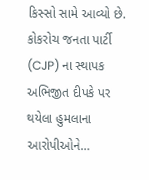કિસ્સો સામે આવ્યો છે. કોકરોચ જનતા પાર્ટી (CJP) ના સ્થાપક અભિજીત દીપકે પર થયેલા હુમલાના આરોપીઓને…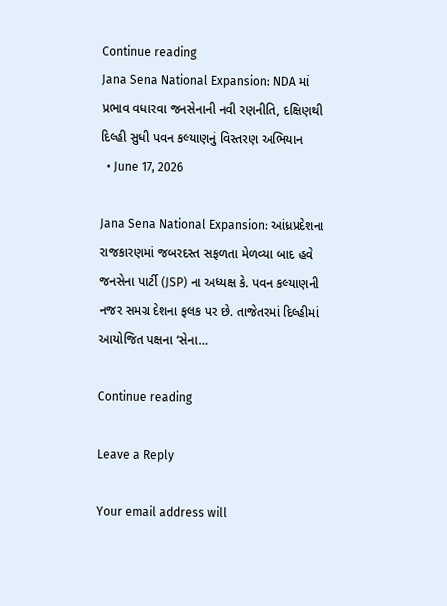Continue reading
Jana Sena National Expansion: NDA માં પ્રભાવ વધારવા જનસેનાની નવી રણનીતિ, દક્ષિણથી દિલ્હી સુધી પવન કલ્યાણનું વિસ્તરણ અભિયાન
  • June 17, 2026

Jana Sena National Expansion: આંધ્રપ્રદેશના રાજકારણમાં જબરદસ્ત સફળતા મેળવ્યા બાદ હવે જનસેના પાર્ટી (JSP) ના અધ્યક્ષ કે. પવન કલ્યાણની નજર સમગ્ર દેશના ફલક પર છે. તાજેતરમાં દિલ્હીમાં આયોજિત પક્ષના ‘સેના…

Continue reading

Leave a Reply

Your email address will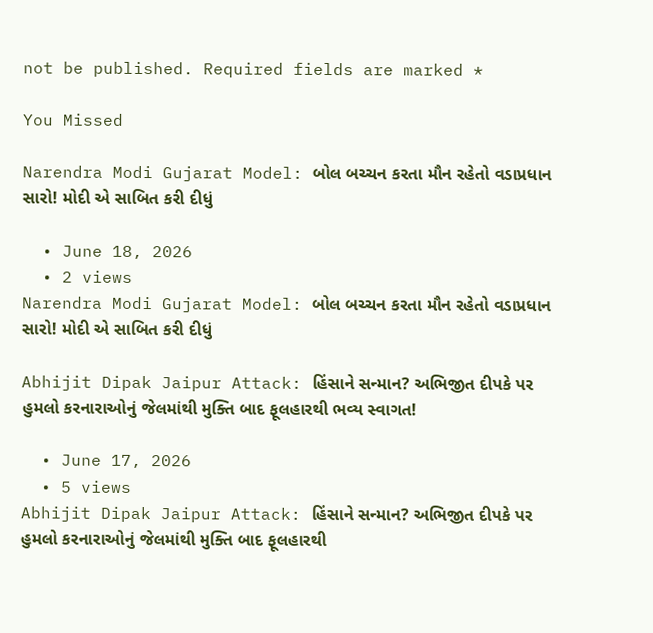not be published. Required fields are marked *

You Missed

Narendra Modi Gujarat Model: બોલ બચ્ચન કરતા મૌન રહેતો વડાપ્રધાન સારો! મોદી એ સાબિત કરી દીધું

  • June 18, 2026
  • 2 views
Narendra Modi Gujarat Model: બોલ બચ્ચન કરતા મૌન રહેતો વડાપ્રધાન સારો! મોદી એ સાબિત કરી દીધું

Abhijit Dipak Jaipur Attack: હિંસાને સન્માન? અભિજીત દીપકે પર હુમલો કરનારાઓનું જેલમાંથી મુક્તિ બાદ ફૂલહારથી ભવ્ય સ્વાગત!

  • June 17, 2026
  • 5 views
Abhijit Dipak Jaipur Attack: હિંસાને સન્માન? અભિજીત દીપકે પર હુમલો કરનારાઓનું જેલમાંથી મુક્તિ બાદ ફૂલહારથી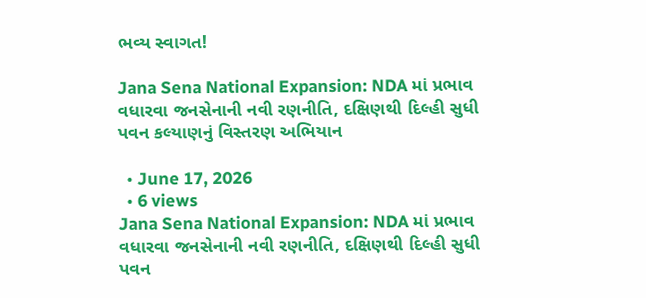ભવ્ય સ્વાગત!

Jana Sena National Expansion: NDA માં પ્રભાવ વધારવા જનસેનાની નવી રણનીતિ, દક્ષિણથી દિલ્હી સુધી પવન કલ્યાણનું વિસ્તરણ અભિયાન

  • June 17, 2026
  • 6 views
Jana Sena National Expansion: NDA માં પ્રભાવ વધારવા જનસેનાની નવી રણનીતિ, દક્ષિણથી દિલ્હી સુધી પવન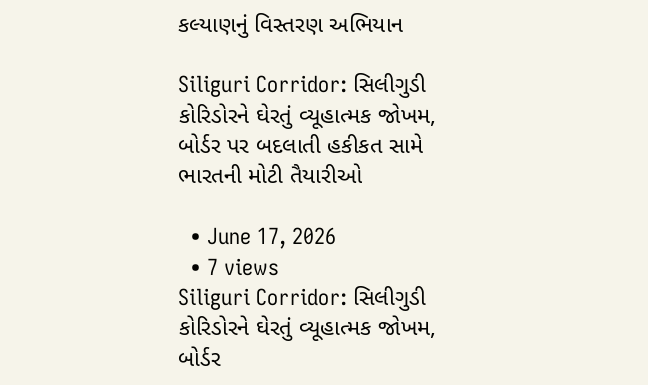કલ્યાણનું વિસ્તરણ અભિયાન

Siliguri Corridor: સિલીગુડી કોરિડોરને ઘેરતું વ્યૂહાત્મક જોખમ, બોર્ડર પર બદલાતી હકીકત સામે ભારતની મોટી તૈયારીઓ

  • June 17, 2026
  • 7 views
Siliguri Corridor: સિલીગુડી કોરિડોરને ઘેરતું વ્યૂહાત્મક જોખમ, બોર્ડર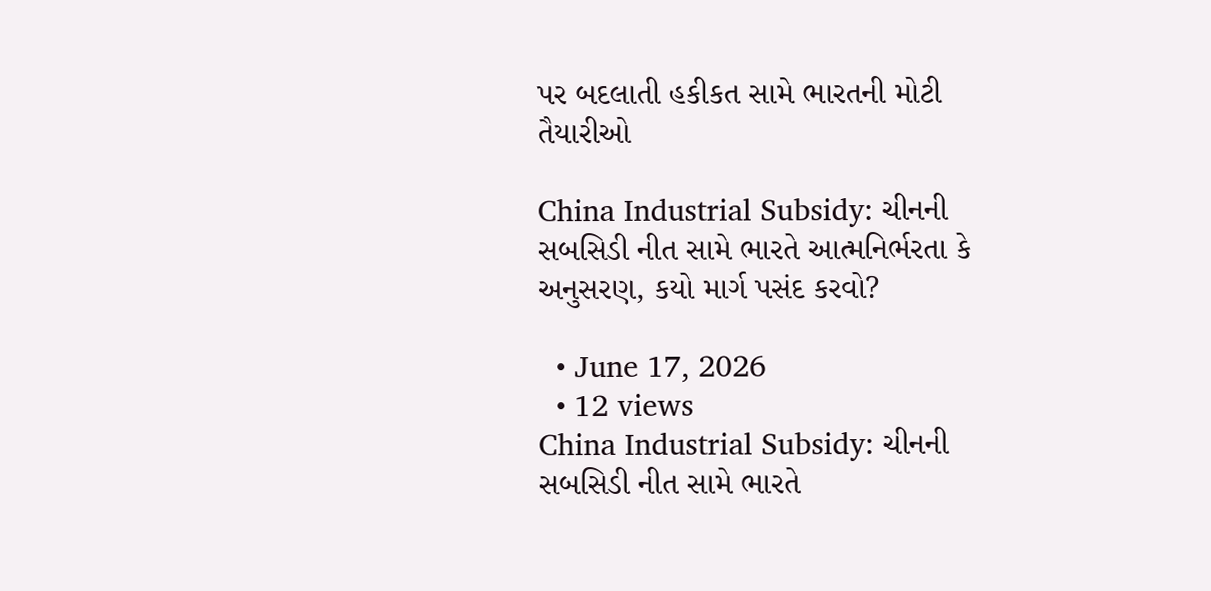પર બદલાતી હકીકત સામે ભારતની મોટી તૈયારીઓ

China Industrial Subsidy: ચીનની સબસિડી નીત સામે ભારતે આત્મનિર્ભરતા કે અનુસરણ, કયો માર્ગ પસંદ કરવો?

  • June 17, 2026
  • 12 views
China Industrial Subsidy: ચીનની સબસિડી નીત સામે ભારતે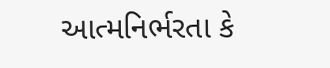આત્મનિર્ભરતા કે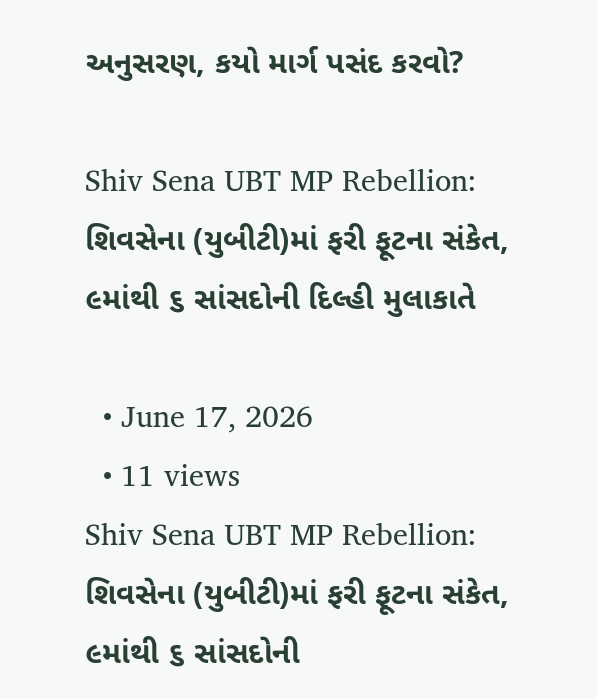અનુસરણ, કયો માર્ગ પસંદ કરવો?

Shiv Sena UBT MP Rebellion: શિવસેના (યુબીટી)માં ફરી ફૂટના સંકેત, ૯માંથી ૬ સાંસદોની દિલ્હી મુલાકાતે

  • June 17, 2026
  • 11 views
Shiv Sena UBT MP Rebellion: શિવસેના (યુબીટી)માં ફરી ફૂટના સંકેત, ૯માંથી ૬ સાંસદોની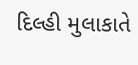દિલ્હી મુલાકાતે